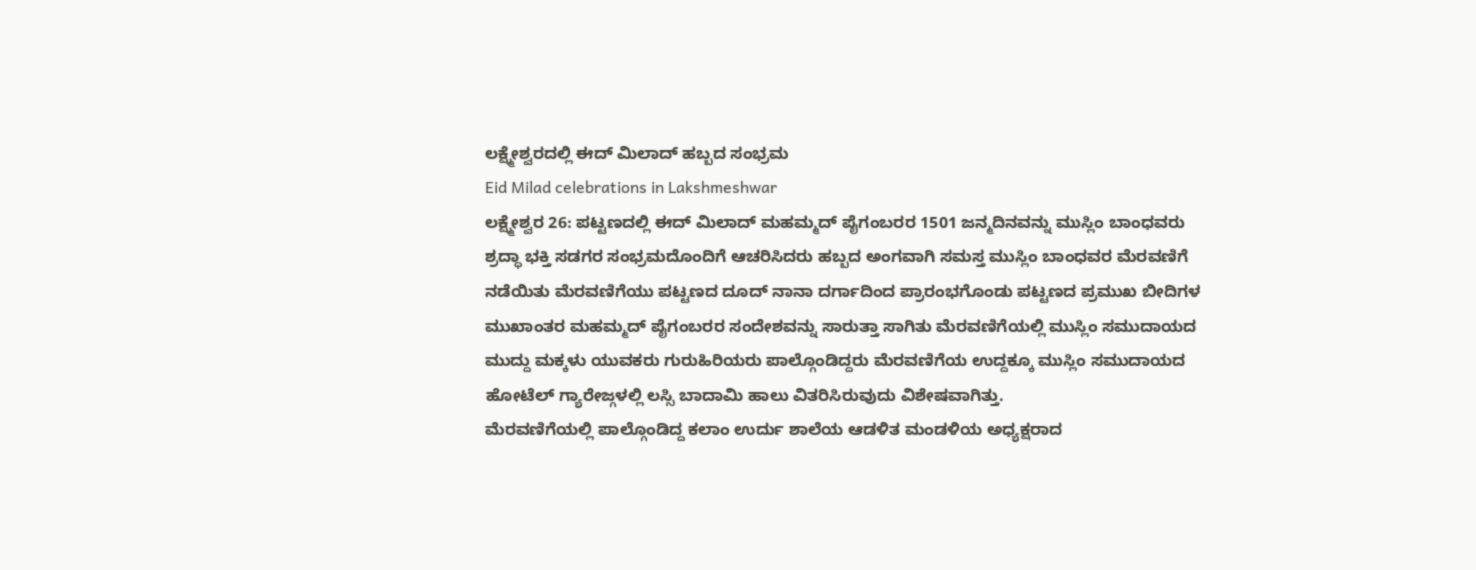ಲಕ್ಷ್ಮೇಶ್ವರದಲ್ಲಿ ಈದ್ ಮಿಲಾದ್ ಹಬ್ಬದ ಸಂಭ್ರಮ
Eid Milad celebrations in Lakshmeshwar
ಲಕ್ಷ್ಮೇಶ್ವರ 26: ಪಟ್ಟಣದಲ್ಲಿ ಈದ್ ಮಿಲಾದ್ ಮಹಮ್ಮದ್ ಪೈಗಂಬರರ 1501 ಜನ್ಮದಿನವನ್ನು ಮುಸ್ಲಿಂ ಬಾಂಧವರು ಶ್ರದ್ಧಾ ಭಕ್ತಿ ಸಡಗರ ಸಂಭ್ರಮದೊಂದಿಗೆ ಆಚರಿಸಿದರು ಹಬ್ಬದ ಅಂಗವಾಗಿ ಸಮಸ್ತ ಮುಸ್ಲಿಂ ಬಾಂಧವರ ಮೆರವಣಿಗೆ ನಡೆಯಿತು ಮೆರವಣಿಗೆಯು ಪಟ್ಟಣದ ದೂದ್ ನಾನಾ ದರ್ಗಾದಿಂದ ಪ್ರಾರಂಭಗೊಂಡು ಪಟ್ಟಣದ ಪ್ರಮುಖ ಬೀದಿಗಳ ಮುಖಾಂತರ ಮಹಮ್ಮದ್ ಪೈಗಂಬರರ ಸಂದೇಶವನ್ನು ಸಾರುತ್ತಾ ಸಾಗಿತು ಮೆರವಣಿಗೆಯಲ್ಲಿ ಮುಸ್ಲಿಂ ಸಮುದಾಯದ ಮುದ್ದು ಮಕ್ಕಳು ಯುವಕರು ಗುರುಹಿರಿಯರು ಪಾಲ್ಗೊಂಡಿದ್ದರು ಮೆರವಣಿಗೆಯ ಉದ್ದಕ್ಕೂ ಮುಸ್ಲಿಂ ಸಮುದಾಯದ ಹೋಟೆಲ್ ಗ್ಯಾರೇಜ್ಗಳಲ್ಲಿ ಲಸ್ಸಿ ಬಾದಾಮಿ ಹಾಲು ವಿತರಿಸಿರುವುದು ವಿಶೇಷವಾಗಿತ್ತು.
ಮೆರವಣಿಗೆಯಲ್ಲಿ ಪಾಲ್ಗೊಂಡಿದ್ದ ಕಲಾಂ ಉರ್ದು ಶಾಲೆಯ ಆಡಳಿತ ಮಂಡಳಿಯ ಅಧ್ಯಕ್ಷರಾದ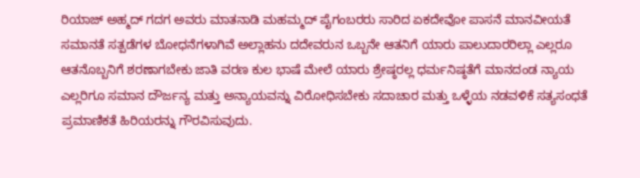ರಿಯಾಜ್ ಅಹ್ಮದ್ ಗದಗ ಅವರು ಮಾತನಾಡಿ ಮಹಮ್ಮದ್ ಪೈಗಂಬರರು ಸಾರಿದ ಏಕದೇವೋ ಪಾಸನೆ ಮಾನವೀಯತೆ ಸಮಾನತೆ ಸತ್ಪಡೆಗಳ ಬೋಧನೆಗಳಾಗಿವೆ ಅಲ್ಲಾಹನು ದದೇವರುನ ಒಬ್ಬನೇ ಆತನಿಗೆ ಯಾರು ಪಾಲುದಾರರಿಲ್ಲಾ ಎಲ್ಲರೂ ಆತನೊಬ್ಬನಿಗೆ ಶರಣಾಗಬೇಕು ಜಾತಿ ವರಣ ಕುಲ ಭಾಷೆ ಮೇಲೆ ಯಾರು ಶ್ರೇಷ್ಠರಲ್ಲ ಧರ್ಮನಿಷ್ಠತೆಗೆ ಮಾನದಂಡ ನ್ಯಾಯ ಎಲ್ಲರಿಗೂ ಸಮಾನ ದೌರ್ಜನ್ಯ ಮತ್ತು ಅನ್ಯಾಯವನ್ನು ವಿರೋಧಿಸಬೇಕು ಸದಾಚಾರ ಮತ್ತು ಒಳ್ಳೆಯ ನಡವಳಿಕೆ ಸತ್ಯಸಂಧತೆ ಪ್ರಮಾಣಿಕತೆ ಹಿರಿಯರನ್ನು ಗೌರವಿಸುವುದು.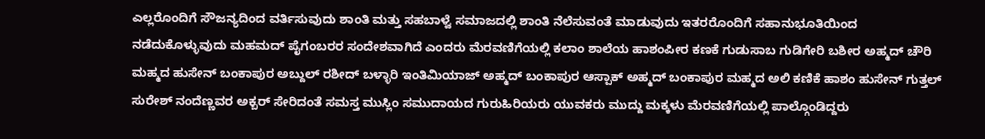ಎಲ್ಲರೊಂದಿಗೆ ಸೌಜನ್ಯದಿಂದ ವರ್ತಿಸುವುದು ಶಾಂತಿ ಮತ್ತು ಸಹಬಾಳ್ವೆ ಸಮಾಜದಲ್ಲಿ ಶಾಂತಿ ನೆಲೆಸುವಂತೆ ಮಾಡುವುದು ಇತರರೊಂದಿಗೆ ಸಹಾನುಭೂತಿಯಿಂದ ನಡೆದುಕೊಳ್ಳುವುದು ಮಹಮದ್ ಪೈಗಂಬರರ ಸಂದೇಶವಾಗಿದೆ ಎಂದರು ಮೆರವಣಿಗೆಯಲ್ಲಿ ಕಲಾಂ ಶಾಲೆಯ ಹಾಶಂಪೀರ ಕಣಕೆ ಗುಡುಸಾಬ ಗುಡಿಗೇರಿ ಬಶೀರ ಅಹ್ಮದ್ ಚೌರಿ ಮಹ್ಮದ ಹುಸೇನ್ ಬಂಕಾಪುರ ಅಬ್ದುಲ್ ರಶೀದ್ ಬಳ್ಳಾರಿ ಇಂತಿಮಿಯಾಜ್ ಅಹ್ಮದ್ ಬಂಕಾಪುರ ಆಸ್ಪಾಕ್ ಅಹ್ಮದ್ ಬಂಕಾಪುರ ಮಹ್ಮದ ಅಲಿ ಕಣಿಕೆ ಹಾಶಂ ಹುಸೇನ್ ಗುತ್ತಲ್ ಸುರೇಶ್ ನಂದೆಣ್ಣವರ ಅಕ್ಬರ್ ಸೇರಿದಂತೆ ಸಮಸ್ತ ಮುಸ್ಲಿಂ ಸಮುದಾಯದ ಗುರುಹಿರಿಯರು ಯುವಕರು ಮುದ್ದು ಮಕ್ಕಳು ಮೆರವಣಿಗೆಯಲ್ಲಿ ಪಾಲ್ಗೊಂಡಿದ್ದರು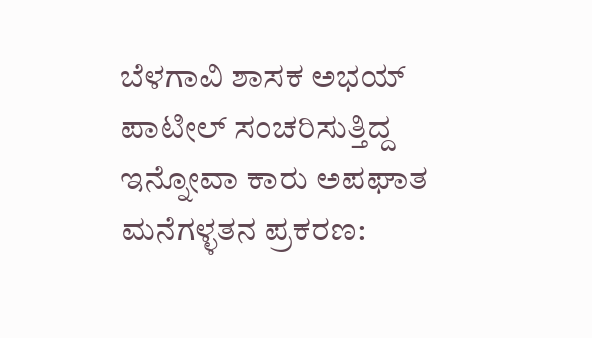ಬೆಳಗಾವಿ ಶಾಸಕ ಅಭಯ್ ಪಾಟೀಲ್ ಸಂಚರಿಸುತ್ತಿದ್ದ ಇನ್ನೋವಾ ಕಾರು ಅಪಘಾತ
ಮನೆಗಳ್ಳತನ ಪ್ರಕರಣ: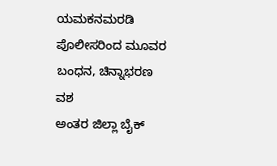ಯಮಕನಮರಡಿ ಪೊಲೀಸರಿಂದ ಮೂವರ ಬಂಧನ, ಚಿನ್ನಾಭರಣ ವಶ
ಅಂತರ ಜಿಲ್ಲಾ ಬೈಕ್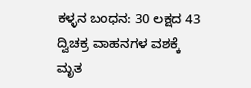ಕಳ್ಳನ ಬಂಧನ: 30 ಲಕ್ಷದ 43 ದ್ವಿಚಕ್ರ ವಾಹನಗಳ ವಶಕ್ಕೆ
ಮೃತ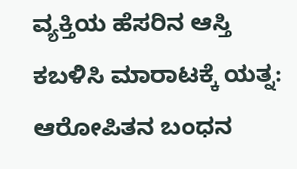ವ್ಯಕ್ತಿಯ ಹೆಸರಿನ ಆಸ್ತಿ ಕಬಳಿಸಿ ಮಾರಾಟಕ್ಕೆ ಯತ್ನ: ಆರೋಪಿತನ ಬಂಧನ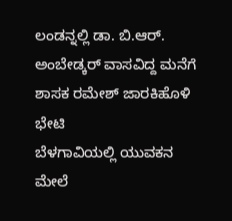ಲಂಡನ್ನಲ್ಲಿ ಡಾ. ಬಿ.ಆರ್. ಅಂಬೇಡ್ಕರ್ ವಾಸವಿದ್ದ ಮನೆಗೆ ಶಾಸಕ ರಮೇಶ್ ಜಾರಕಿಹೊಳಿ ಭೇಟಿ
ಬೆಳಗಾವಿಯಲ್ಲಿ ಯುವಕನ ಮೇಲೆ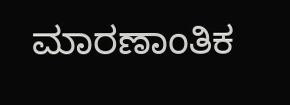ಮಾರಣಾಂತಿಕ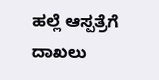ಹಲ್ಲೆ ಆಸ್ಪತ್ರೆಗೆ ದಾಖಲು